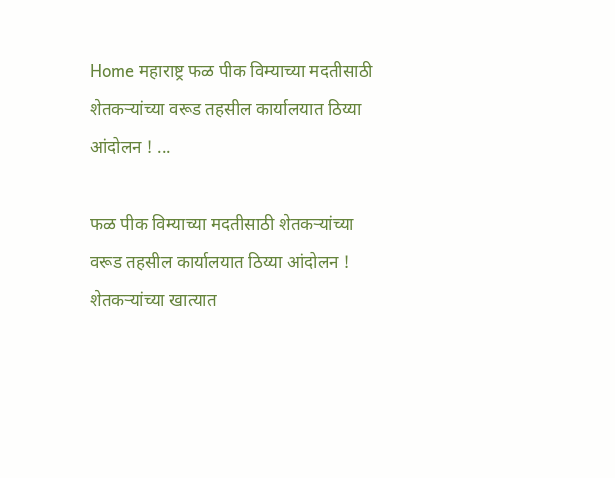Home महाराष्ट्र फळ पीक विम्याच्या मदतीसाठी शेतकऱ्यांच्या वरूड तहसील कार्यालयात ठिय्या आंदोलन ! ...

फळ पीक विम्याच्या मदतीसाठी शेतकऱ्यांच्या वरूड तहसील कार्यालयात ठिय्या आंदोलन ! शेतकऱ्यांच्या खात्यात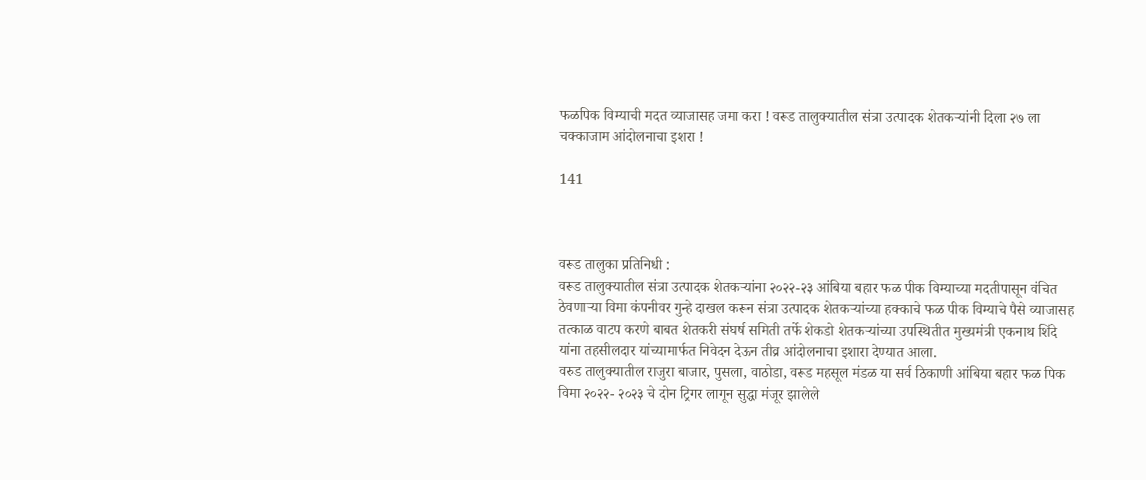फळपिक विम्याची मदत व्याजासह जमा करा ! वरूड तालुक्यातील संत्रा उत्पादक शेतकऱ्यांनी दिला २७ ला चक्काजाम आंदोलनाचा इशरा !

141



वरूड तालुका प्रतिनिधी :
वरूड तालुक्यातील संत्रा उत्पादक शेतकऱ्यांना २०२२-२३ आंबिया बहार फळ पीक विम्याच्या मदतीपासून वंचित ठेवणाऱ्या विमा कंपनीवर गुन्हे दाखल करून संत्रा उत्पादक शेतकऱ्यांच्या हक्काचे फळ पीक विम्याचे पैसे व्याजासह तत्काळ वाटप करणे बाबत शेतकरी संघर्ष समिती तर्फे शेकडो शेतकऱ्यांच्या उपस्थितीत मुख्यमंत्री एकनाथ शिंदे यांना तहसीलदार यांच्यामार्फत निवेदन देऊन तीव्र आंदोलनाचा इशारा देण्यात आला.
वरुड तालुक्यातील राजुरा बाजार, पुसला, वाठोडा, वरूड महसूल मंडळ या सर्व ठिकाणी आंबिया बहार फळ पिक विमा २०२२- २०२३ चे दोन ट्रिगर लागून सुद्धा मंजूर झालेले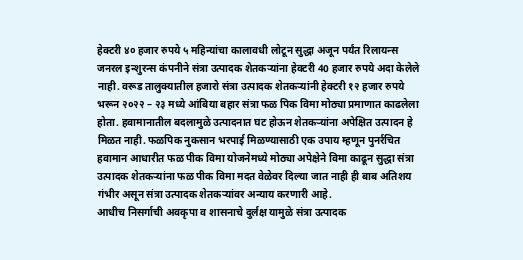हेक्टरी ४० हजार रुपये ५ महिन्यांचा कालावधी लोटून सुद्धा अजून पर्यंत रिलायन्स जनरल इन्शुरन्स कंपनीने संत्रा उत्पादक शेतकऱ्यांना हेक्टरी 40 हजार रुपये अदा केलेले नाही. वरूड तालुक्यातील हजारो संत्रा उत्पादक शेतकऱ्यांनी हेक्टरी १२ हजार रुपये भरून २०२२ – २३ मध्ये आंबिया बहार संत्रा फळ पिक विमा मोठ्या प्रमाणात काढलेला होता. हवामानातील बदलामुळे उत्पादनात घट होऊन शेतकऱ्यांना अपेक्षित उत्पादन हे मिळत नाही. फळपिक नुकसान भरपाई मिळण्यासाठी एक उपाय म्हणून पुनर्रचित हवामान आधारीत फळ पीक विमा योजनेमध्ये मोठ्या अपेक्षेने विमा काढून सुद्धा संत्रा उत्पादक शेतकऱ्यांना फळ पीक विमा मदत वेळेवर दिल्या जात नाही ही बाब अतिशय गंभीर असून संत्रा उत्पादक शेतकऱ्यांवर अन्याय करणारी आहे.
आधीच निसर्गाची अवकृपा व शासनाचे दुर्लक्ष यामुळे संत्रा उत्पादक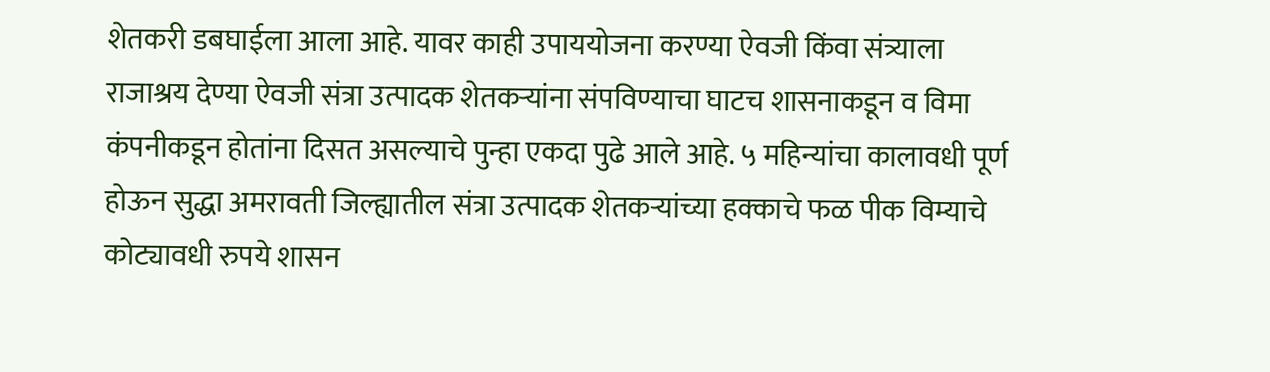शेतकरी डबघाईला आला आहे. यावर काही उपाययोजना करण्या ऐवजी किंवा संत्र्याला राजाश्रय देण्या ऐवजी संत्रा उत्पादक शेतकऱ्यांना संपविण्याचा घाटच शासनाकडून व विमा कंपनीकडून होतांना दिसत असल्याचे पुन्हा एकदा पुढे आले आहे. ५ महिन्यांचा कालावधी पूर्ण होऊन सुद्धा अमरावती जिल्ह्यातील संत्रा उत्पादक शेतकऱ्यांच्या हक्काचे फळ पीक विम्याचे कोट्यावधी रुपये शासन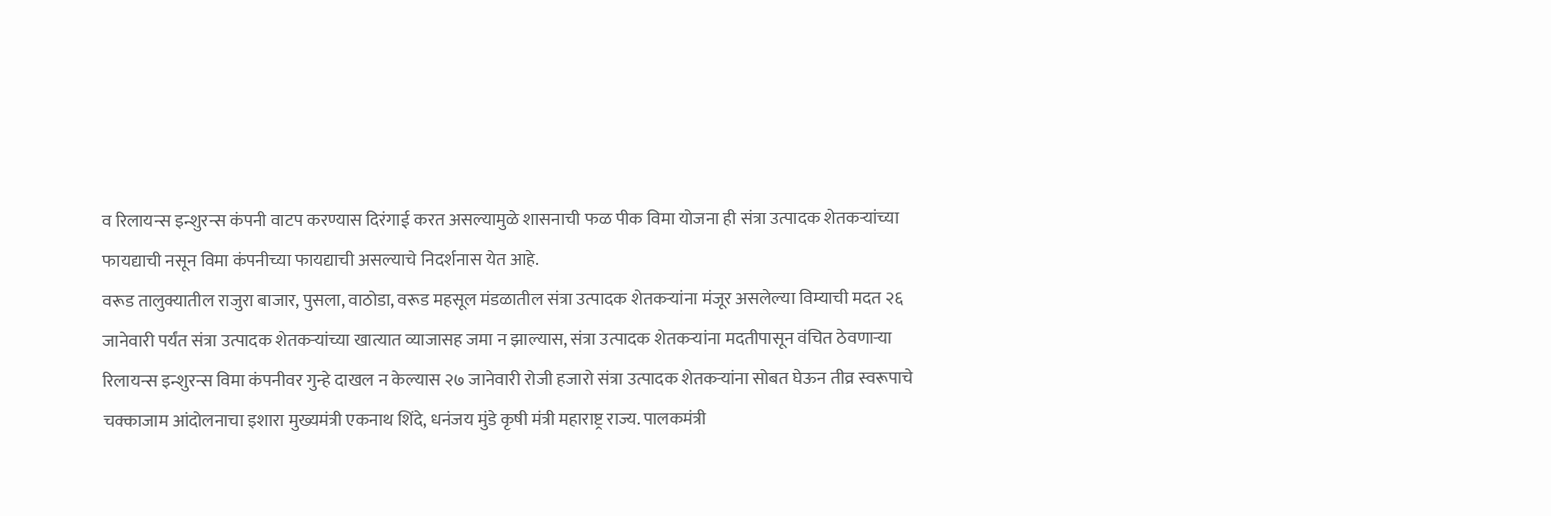व रिलायन्स इन्शुरन्स कंपनी वाटप करण्यास दिरंगाई करत असल्यामुळे शासनाची फळ पीक विमा योजना ही संत्रा उत्पादक शेतकर्‍यांच्या फायद्याची नसून विमा कंपनीच्या फायद्याची असल्याचे निदर्शनास येत आहे.
वरूड तालुक्यातील राजुरा बाजार, पुसला, वाठोडा, वरूड महसूल मंडळातील संत्रा उत्पादक शेतकऱ्यांना मंजूर असलेल्या विम्याची मदत २६ जानेवारी पर्यंत संत्रा उत्पादक शेतकऱ्यांच्या खात्यात व्याजासह जमा न झाल्यास, संत्रा उत्पादक शेतकऱ्यांना मदतीपासून वंचित ठेवणाऱ्या रिलायन्स इन्शुरन्स विमा कंपनीवर गुन्हे दाखल न केल्यास २७ जानेवारी रोजी हजारो संत्रा उत्पादक शेतकऱ्यांना सोबत घेऊन तीव्र स्वरूपाचे चक्काजाम आंदोलनाचा इशारा मुख्यमंत्री एकनाथ शिंदे, धनंजय मुंडे कृषी मंत्री महाराष्ट्र राज्य. पालकमंत्री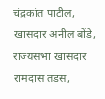चंद्रकांत पाटील, खासदार अनील बोंडे, राज्यसभा खासदार रामदास तडस,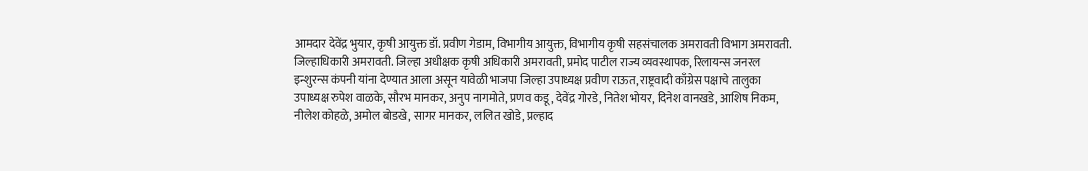आमदार देवेंद्र भुयार, कृषी आयुक्त डॉ. प्रवीण गेडाम, विभागीय आयुक्त, विभागीय कृषी सहसंचालक अमरावती विभाग अमरावती. जिल्हाधिकारी अमरावती. जिल्हा अधीक्षक कृषी अधिकारी अमरावती, प्रमोद पाटील राज्य व्यवस्थापक, रिलायन्स जनरल इन्शुरन्स कंपनी यांना देण्यात आला असून यावेळी भाजपा जिल्हा उपाध्यक्ष प्रवीण राऊत, राष्ट्रवादी काँग्रेस पक्षाचे तालुका उपाध्यक्ष रुपेश वाळके, सौरभ मानकर, अनुप नागमोते, प्रणव कडू, देवेंद्र गोरडे, नितेश भोयर, दिनेश वानखडे, आशिष निकम, नीलेश कोहळे, अमोल बोडखे, सागर मानकर, ललित खोडे, प्रल्हाद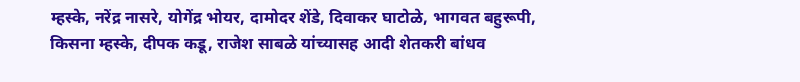म्हस्के, नरेंद्र नासरे, योगेंद्र भोयर, दामोदर शेंडे, दिवाकर घाटोळे, भागवत बहुरूपी, किसना म्हस्के, दीपक कडू, राजेश साबळे यांच्यासह आदी शेतकरी बांधव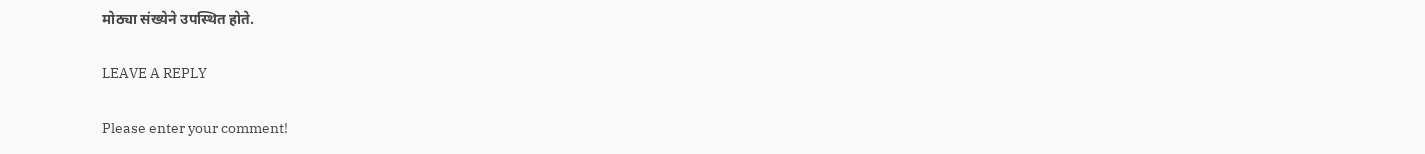मोठ्या संख्येने उपस्थित होते.

LEAVE A REPLY

Please enter your comment!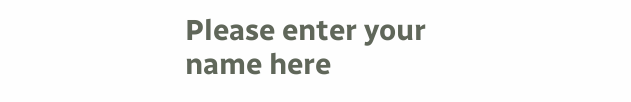Please enter your name here